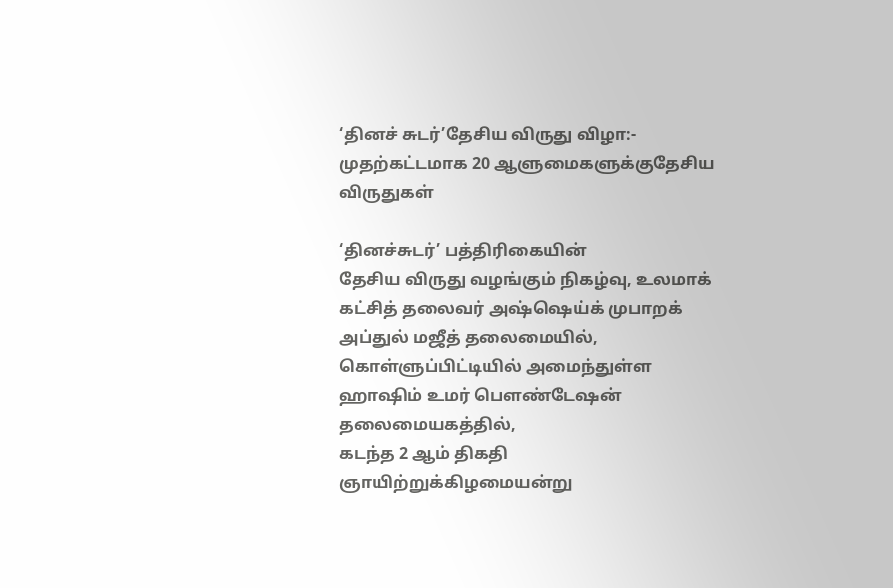‘தினச் சுடர்’தேசிய விருது விழா:- முதற்கட்டமாக 20 ஆளுமைகளுக்குதேசிய விருதுகள்

‘தினச்சுடர்’ பத்திரிகையின்
தேசிய விருது வழங்கும் நிகழ்வு, உலமாக் கட்சித் தலைவர் அஷ்ஷெய்க் முபாறக் அப்துல் மஜீத் தலைமையில், கொள்ளுப்பிட்டியில் அமைந்துள்ள ஹாஷிம் உமர் பௌண்டேஷன் தலைமையகத்தில்,
கடந்த 2 ஆம் திகதி ஞாயிற்றுக்கிழமையன்று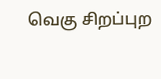வெகு சிறப்புற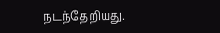நடந்தேறியது.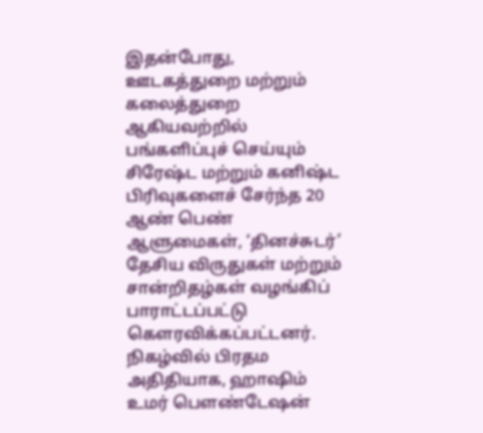இதன்போது, ஊடகத்துறை மற்றும் கலைத்துறை ஆகியவற்றில் பங்களிப்புச் செய்யும் சிரேஷ்ட மற்றும் கனிஷ்ட பிரிவுகளைச் சேர்ந்த 20 ஆண் பெண் ஆளுமைகள், ‘தினச்சுடர்’ தேசிய விருதுகள் மற்றும் சான்றிதழ்கள் வழங்கிப் பாராட்டப்பட்டு கௌரவிக்கப்பட்டனர்.
நிகழ்வில் பிரதம அதிதியாக, ஹாஷிம் உமர் பௌண்டேஷன்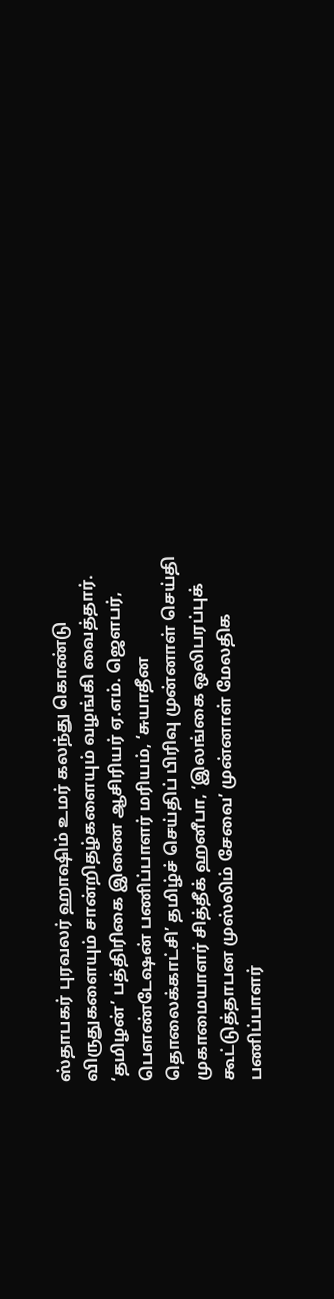ஸ்தாபகர் புரவலர் ஹாஷிம் உமர் கலந்து கொண்டு விருதுகளையும் சான்றிதழ்களையும் வழங்கி வைத்தார்.
‘தமிழன்’ பத்திரிகை இணை ஆசிரியர் ஏ.எம். ஜௌபர், பௌண்டேஷன் பணிப்பாளர் மரியம், ‘சுயாதீன தொலைக்காட்சி’ தமிழ்ச் செய்திப் பிரிவு முன்னாள் செய்தி முகாமையாளர் சித்தீக் ஹனீபா, ‘இலங்கை ஒலிபரப்புக் கூட்டுத்தாபன முஸ்லிம் சேவை’ முன்னாள் மேலதிக பணிப்பாளர்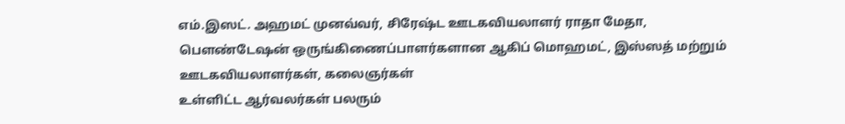எம்.இஸட். அஹமட் முனவ்வர், சிரேஷ்ட ஊடகவியலாளர் ராதா மேதா, பௌண்டேஷன் ஒருங்கிணைப்பாளர்களான ஆகிப் மொஹமட், இஸ்ஸத் மற்றும் ஊடகவியலாளர்கள், கலைஞர்கள்
உள்ளிட்ட ஆர்வலர்கள் பலரும்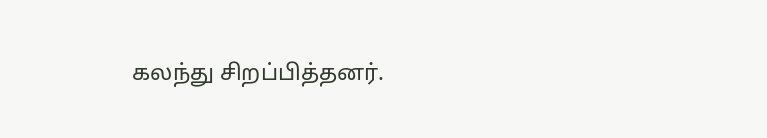கலந்து சிறப்பித்தனர்.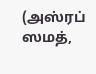(அஸ்ரப் ஸமத்,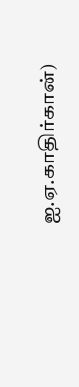ஐ.ஏ.காதிர்கான்)